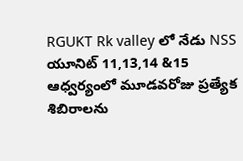RGUKT Rk valley లో నేడు NSS యూనిట్ 11,13,14 &15 ఆధ్వర్యంలో మూడవరోజు ప్రత్యేక శిబిరాలను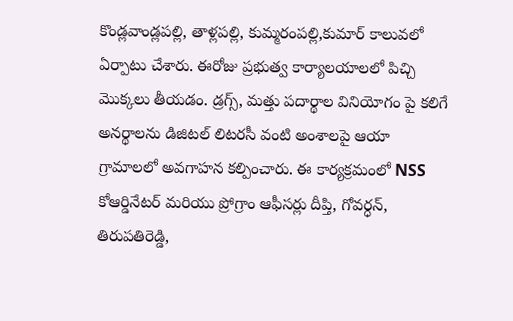కొండ్లవాండ్లపల్లి, తాళ్లపల్లి, కుమ్మరంపల్లి,కుమార్ కాలువలో ఏర్పాటు చేశారు. ఈరోజు ప్రభుత్వ కార్యాలయాలలో పిచ్చి మొక్కలు తీయడం. డ్రగ్స్, మత్తు పదార్థాల వినియోగం పై కలిగే అనర్థాలను డిజిటల్ లిటరసీ వంటి అంశాలపై ఆయా గ్రామాలలో అవగాహన కల్పించారు. ఈ కార్యక్రమంలో NSS కోఆర్డినేటర్ మరియు ప్రోగ్రాం ఆఫీసర్లు దీప్తి, గోవర్ధన్, తిరుపతిరెడ్డి,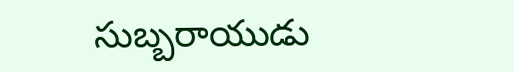సుబ్బరాయుడు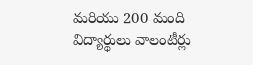మరియు 200 మంది విద్యార్థులు వాలంటీర్లు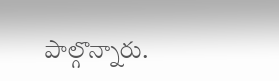పాల్గొన్నారు.